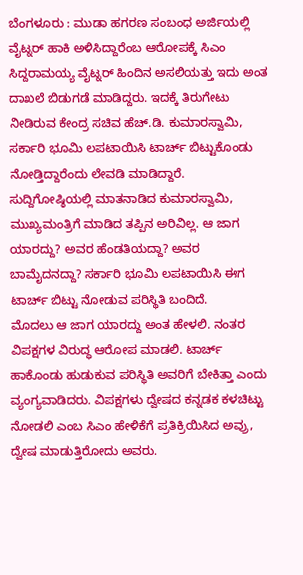ಬೆಂಗಳೂರು : ಮುಡಾ ಹಗರಣ ಸಂಬಂಧ ಅರ್ಜಿಯಲ್ಲಿ ವೈಟ್ನರ್ ಹಾಕಿ ಅಳಿಸಿದ್ದಾರೆಂಬ ಆರೋಪಕ್ಕೆ ಸಿಎಂ ಸಿದ್ದರಾಮಯ್ಯ ವೈಟ್ನರ್ ಹಿಂದಿನ ಅಸಲಿಯತ್ತು ಇದು ಅಂತ ದಾಖಲೆ ಬಿಡುಗಡೆ ಮಾಡಿದ್ದರು. ಇದಕ್ಕೆ ತಿರುಗೇಟು ನೀಡಿರುವ ಕೇಂದ್ರ ಸಚಿವ ಹೆಚ್.ಡಿ. ಕುಮಾರಸ್ವಾಮಿ, ಸರ್ಕಾರಿ ಭೂಮಿ ಲಪಟಾಯಿಸಿ ಟಾರ್ಚ್ ಬಿಟ್ಟುಕೊಂಡು ನೋಡ್ತಿದ್ದಾರೆಂದು ಲೇವಡಿ ಮಾಡಿದ್ದಾರೆ.
ಸುದ್ದಿಗೋಷ್ಠಿಯಲ್ಲಿ ಮಾತನಾಡಿದ ಕುಮಾರಸ್ವಾಮಿ, ಮುಖ್ಯಮಂತ್ರಿಗೆ ಮಾಡಿದ ತಪ್ಪಿನ ಅರಿವಿಲ್ಲ. ಆ ಜಾಗ ಯಾರದ್ದು? ಅವರ ಹೆಂಡತಿಯದ್ದಾ? ಅವರ ಬಾಮೈದನದ್ದಾ? ಸರ್ಕಾರಿ ಭೂಮಿ ಲಪಟಾಯಿಸಿ ಈಗ ಟಾರ್ಚ್ ಬಿಟ್ಟು ನೋಡುವ ಪರಿಸ್ಥಿತಿ ಬಂದಿದೆ.
ಮೊದಲು ಆ ಜಾಗ ಯಾರದ್ದು ಅಂತ ಹೇಳಲಿ. ನಂತರ ವಿಪಕ್ಷಗಳ ವಿರುದ್ಧ ಆರೋಪ ಮಾಡಲಿ. ಟಾರ್ಚ್ ಹಾಕೊಂಡು ಹುಡುಕುವ ಪರಿಸ್ಥಿತಿ ಅವರಿಗೆ ಬೇಕಿತ್ತಾ ಎಂದು ವ್ಯಂಗ್ಯವಾಡಿದರು. ವಿಪಕ್ಷಗಳು ದ್ವೇಷದ ಕನ್ನಡಕ ಕಳಚಿಟ್ಟು ನೋಡಲಿ ಎಂಬ ಸಿಎಂ ಹೇಳಿಕೆಗೆ ಪ್ರತಿಕ್ರಿಯಿಸಿದ ಅವ್ರು, ದ್ವೇಷ ಮಾಡುತ್ತಿರೋದು ಅವರು.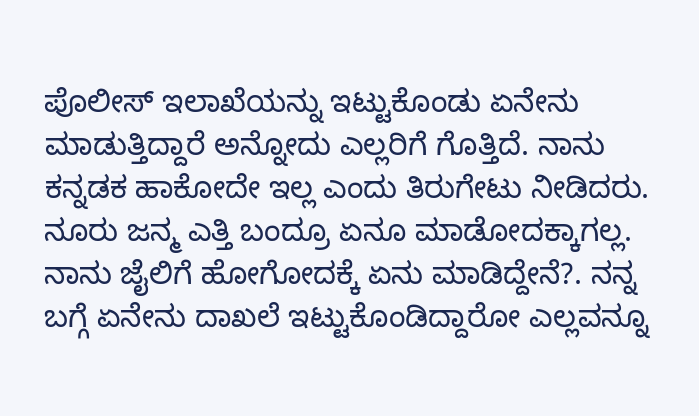ಪೊಲೀಸ್ ಇಲಾಖೆಯನ್ನು ಇಟ್ಟುಕೊಂಡು ಏನೇನು ಮಾಡುತ್ತಿದ್ದಾರೆ ಅನ್ನೋದು ಎಲ್ಲರಿಗೆ ಗೊತ್ತಿದೆ. ನಾನು ಕನ್ನಡಕ ಹಾಕೋದೇ ಇಲ್ಲ ಎಂದು ತಿರುಗೇಟು ನೀಡಿದರು.
ನೂರು ಜನ್ಮ ಎತ್ತಿ ಬಂದ್ರೂ ಏನೂ ಮಾಡೋದಕ್ಕಾಗಲ್ಲ. ನಾನು ಜೈಲಿಗೆ ಹೋಗೋದಕ್ಕೆ ಏನು ಮಾಡಿದ್ದೇನೆ?. ನನ್ನ ಬಗ್ಗೆ ಏನೇನು ದಾಖಲೆ ಇಟ್ಟುಕೊಂಡಿದ್ದಾರೋ ಎಲ್ಲವನ್ನೂ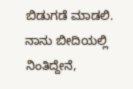ಬಿಡುಗಡೆ ಮಾಡಲಿ. ನಾನು ಬೀದಿಯಲ್ಲಿ ನಿಂತಿದ್ದೇನೆ,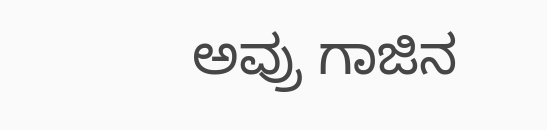ಅವ್ರು ಗಾಜಿನ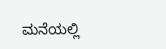ಮನೆಯಲ್ಲಿ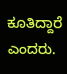ಕೂತಿದ್ದಾರೆ ಎಂದರು.